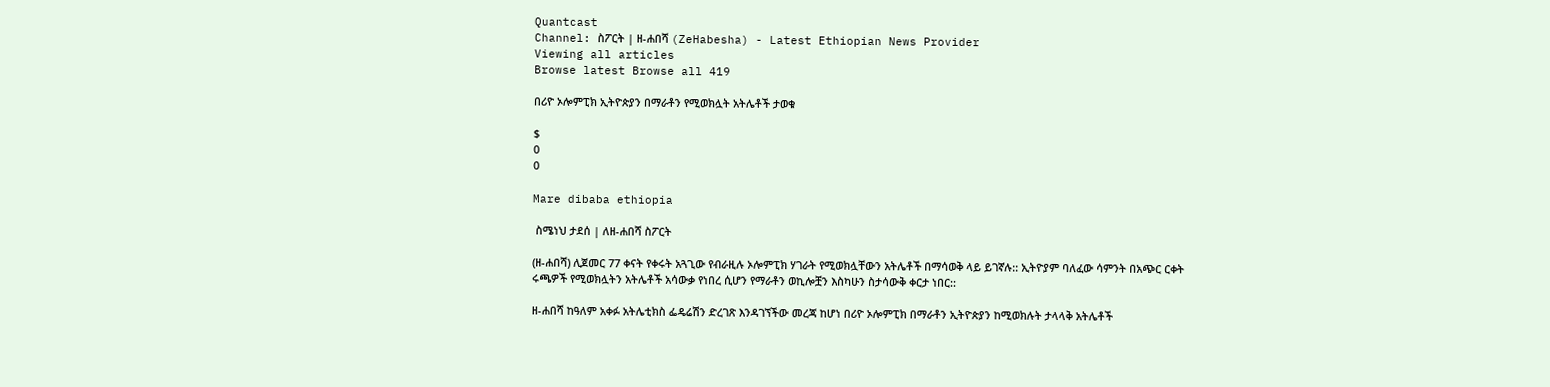Quantcast
Channel: ስፖርት | ዘ-ሐበሻ (ZeHabesha) - Latest Ethiopian News Provider
Viewing all articles
Browse latest Browse all 419

በሪዮ ኦሎምፒክ ኢትዮጵያን በማራቶን የሚወክሏት አትሌቶች ታወቁ

$
0
0

Mare dibaba ethiopia

 ስሜነህ ታደሰ | ለዘ-ሐበሻ ስፖርት

(ዘ-ሐበሻ) ሊጀመር 77 ቀናት የቀሩት አጓጊው የብራዚሉ ኦሎምፒክ ሃገራት የሚወክሏቸውን አትሌቶች በማሳወቅ ላይ ይገኛሉ:: ኢትዮያም ባለፈው ሳምንት በአጭር ርቀት ሩጫዎች የሚወክሏትን አትሌቶች አሳውቃ የነበረ ሲሆን የማራቶን ወኪሎቿን እስካሁን ስታሳውቅ ቀርታ ነበር::

ዘ-ሐበሻ ከዓለም አቀፉ አትሌቲክስ ፌዴሬሽን ድረገጽ እንዳገኘችው መረጃ ከሆነ በሪዮ ኦሎምፒክ በማራቶን ኢትዮጵያን ከሚወክሉት ታላላቅ አትሌቶች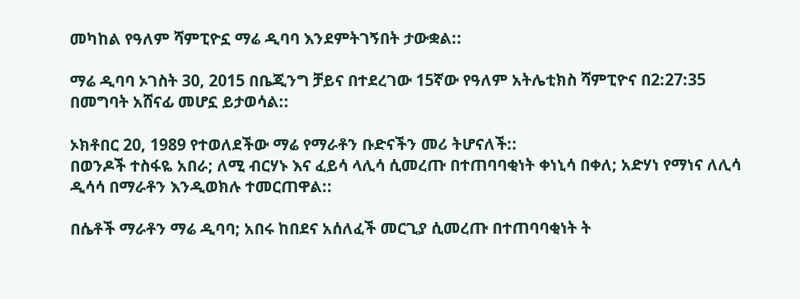መካከል የዓለም ሻምፒዮኗ ማሬ ዲባባ እንደምትገኝበት ታውቋል::

ማሬ ዲባባ ኦገስት 30, 2015 በቤጂንግ ቻይና በተደረገው 15ኛው የዓለም አትሌቲክስ ሻምፒዮና በ2:27:35 በመግባት አሸናፊ መሆኗ ይታወሳል::

ኦክቶበር 20, 1989 የተወለደችው ማሬ የማራቶን ቡድናችን መሪ ትሆናለች::
በወንዶች ተስፋዬ አበራ; ለሚ ብርሃኑ እና ፈይሳ ላሊሳ ሲመረጡ በተጠባባቂነት ቀነኒሳ በቀለ; አድሃነ የማነና ለሊሳ ዲሳሳ በማራቶን እንዲወክሉ ተመርጠዋል::

በሴቶች ማራቶን ማሬ ዲባባ; አበሩ ከበደና አሰለፈች መርጊያ ሲመረጡ በተጠባባቂነት ት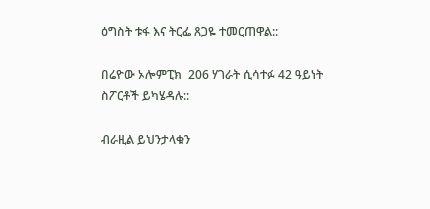ዕግስት ቱፋ እና ትርፌ ጸጋዬ ተመርጠዋል::

በሬዮው ኦሎምፒክ  206 ሃገራት ሲሳተፉ 42 ዓይነት ስፖርቶች ይካሄዳሉ::

ብራዚል ይህንታላቁን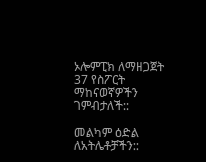ኦሎምፒክ ለማዘጋጀት 37 የስፖርት ማከናወኛዎችን ገምብታለች::

መልካም ዕድል ለአትሌቶቻችን::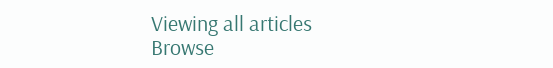Viewing all articles
Browse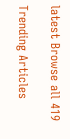latest Browse all 419

Trending Articles